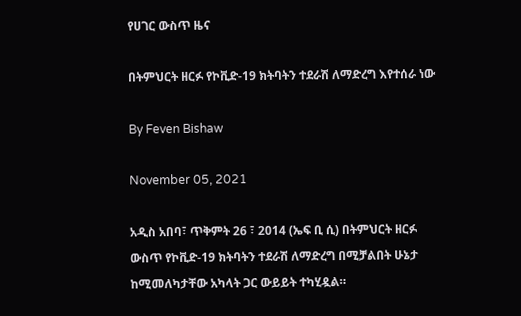የሀገር ውስጥ ዜና

በትምህርት ዘርፉ የኮቪድ-19 ክትባትን ተደራሽ ለማድረግ እየተሰራ ነው

By Feven Bishaw

November 05, 2021

አዲስ አበባ፣ ጥቅምት 26 ፣ 2014 (ኤፍ ቢ ሲ) በትምህርት ዘርፉ ውስጥ የኮቪድ-19 ክትባትን ተደራሽ ለማድረግ በሚቻልበት ሁኔታ ከሚመለካታቸው አካላት ጋር ውይይት ተካሂዷል።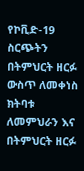የኮቪድ-19 ስርጭትን በትምህርት ዘርፉ ውስጥ ለመቀነስ ክትባቱ ለመምህራን እና በትምህርት ዘርፉ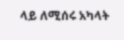ላይ ለሚሰሩ አካላት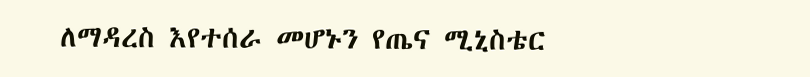ለማዳረስ እየተሰራ መሆኑን የጤና ሚኒስቴር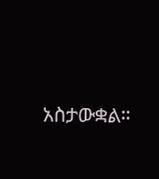አስታውቋል።